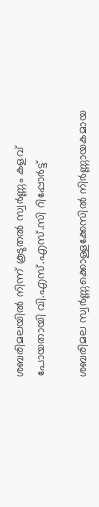ശബരിമലയിൽ നിന്ന് കൂടുതൽ സ്വർണ്ണം കളവ് പോയതായി വി.എസ്.എസ്.സി റിപ്പോർട്ട്‌

ശബരിമല സ്വർണ്ണക്കൊള്ളക്കേസിൽ നിർണ്ണായകമായ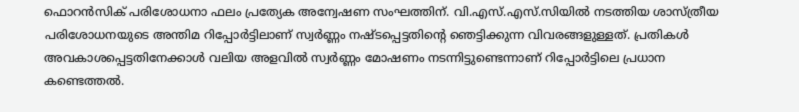ഫൊറൻസിക് പരിശോധനാ ഫലം പ്രത്യേക അന്വേഷണ സംഘത്തിന്. വി.എസ്.എസ്.സിയിൽ നടത്തിയ ശാസ്ത്രീയ പരിശോധനയുടെ അന്തിമ റിപ്പോർട്ടിലാണ് സ്വർണ്ണം നഷ്‌ടപ്പെട്ടതിന്റെ ഞെട്ടിക്കുന്ന വിവരങ്ങളുള്ളത്. പ്രതികൾ അവകാശപ്പെട്ടതിനേക്കാൾ വലിയ അളവിൽ സ്വർണ്ണം മോഷണം നടന്നിട്ടുണ്ടെന്നാണ് റിപ്പോർട്ടിലെ പ്രധാന കണ്ടെത്തൽ.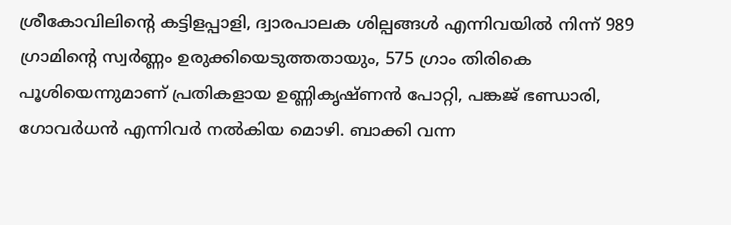ശ്രീകോവിലിന്റെ കട്ടിളപ്പാളി, ദ്വാരപാലക ശില്പങ്ങൾ എന്നിവയിൽ നിന്ന് 989 ഗ്രാമിന്റെ സ്വർണ്ണം ഉരുക്കിയെടുത്തതായും, 575 ഗ്രാം തിരികെ  പൂശിയെന്നുമാണ് പ്രതികളായ ഉണ്ണികൃഷ്ണ‌ൻ പോറ്റി, പങ്കജ് ഭണ്ഡാരി, ഗോവർധൻ എന്നിവർ നൽകിയ മൊഴി. ബാക്കി വന്ന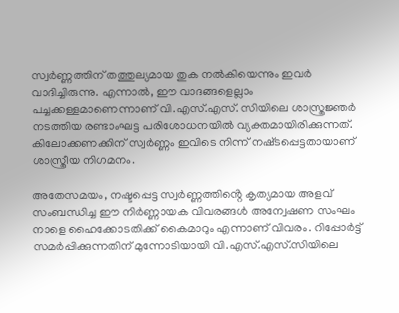സ്വർണ്ണത്തിന് തത്തുല്യമായ തുക നൽകിയെന്നും ഇവർ വാദിച്ചിരുന്നു. എന്നാൽ, ഈ വാദങ്ങളെല്ലാം പച്ചക്കള്ളമാണെന്നാണ് വി.എസ്.എസ്. സിയിലെ ശാസ്ത്രജ്ഞർ നടത്തിയ രണ്ടാംഘട്ട പരിശോധനയിൽ വ്യക്തമായിരിക്കുന്നത്. കിലോക്കണക്കിന് സ്വർണ്ണം ഇവിടെ നിന്ന് നഷ്‌ടപ്പെട്ടതായാണ് ശാസ്ത്രീയ നിഗമനം.

അതേസമയം, നഷ്ടപ്പെട്ട സ്വർണ്ണത്തിൻ്റെ കൃത്യമായ അളവ് സംബന്ധിച്ച ഈ നിർണ്ണായക വിവരങ്ങൾ അന്വേഷണ സംഘം നാളെ ഹൈക്കോടതിക്ക് കൈമാറും എന്നാണ് വിവരം. റിപ്പോർട്ട് സമർപ്പിക്കുന്നതിന് മുന്നോടിയായി വി.എസ്.എസ്.സിയിലെ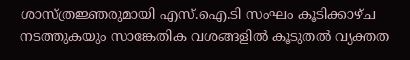ശാസ്ത്രജ്ഞരുമായി എസ്.ഐ.ടി സംഘം കൂടിക്കാഴ്ച നടത്തുകയും സാങ്കേതിക വശങ്ങളിൽ കൂടുതൽ വ്യക്തത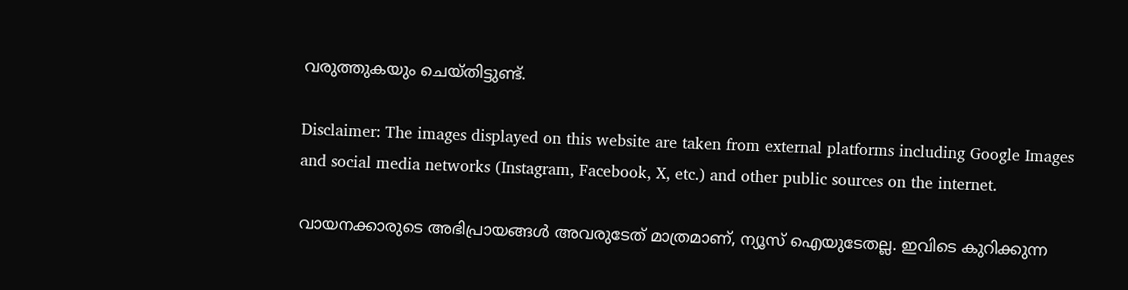വരുത്തുകയും ചെയ്‌തിട്ടുണ്ട്.

Disclaimer: The images displayed on this website are taken from external platforms including Google Images and social media networks (Instagram, Facebook, X, etc.) and other public sources on the internet.

വായനക്കാരുടെ അഭിപ്രായങ്ങള്‍ അവരുടേത് മാത്രമാണ്, ന്യൂസ് ഐയുടേതല്ല. ഇവിടെ കുറിക്കുന്ന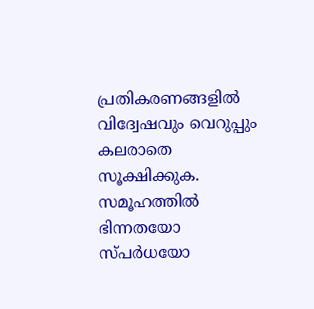പ്രതികരണങ്ങളിൽ വിദ്വേഷവും വെറുപ്പും കലരാതെ സൂക്ഷിക്കുക. സമൂഹത്തിൽ ഭിന്നതയോ സ്പർധയോ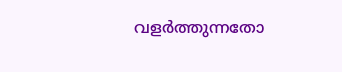വളർത്തുന്നതോ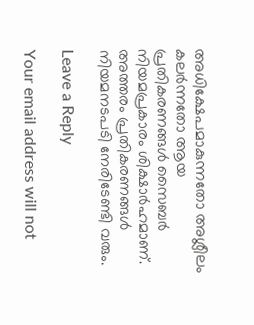അധിക്ഷേപമാകുന്നതോ അശ്ലീലം കലർന്നതോ ആയ പ്രതികരണങ്ങൾ സൈബർ നിയമപ്രകാരം ശിക്ഷാർഹമാണ്. അത്തരം പ്രതികരണങ്ങൾ നിയമനടപടി നേരിടേണ്ടി വരും.

Leave a Reply

Your email address will not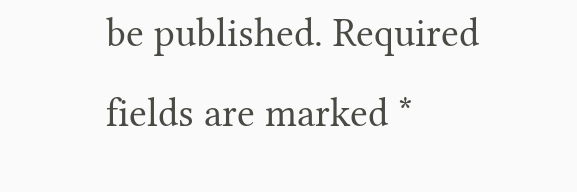be published. Required fields are marked *